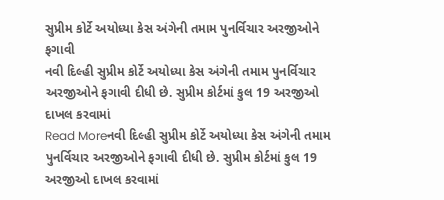સુપ્રીમ કોર્ટે અયોધ્યા કેસ અંગેની તમામ પુનર્વિચાર અરજીઓને ફગાવી
નવી દિલ્હી સુપ્રીમ કોર્ટે અયોધ્યા કેસ અંગેની તમામ પુનર્વિચાર અરજીઓને ફગાવી દીધી છે. સુપ્રીમ કોર્ટમાં કુલ 19 અરજીઓ દાખલ કરવામાં
Read Moreનવી દિલ્હી સુપ્રીમ કોર્ટે અયોધ્યા કેસ અંગેની તમામ પુનર્વિચાર અરજીઓને ફગાવી દીધી છે. સુપ્રીમ કોર્ટમાં કુલ 19 અરજીઓ દાખલ કરવામાં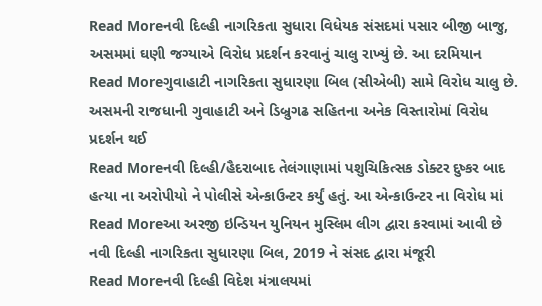Read Moreનવી દિલ્હી નાગરિકતા સુધારા વિધેયક સંસદમાં પસાર બીજી બાજુ, અસમમાં ઘણી જગ્યાએ વિરોધ પ્રદર્શન કરવાનું ચાલુ રાખ્યું છે. આ દરમિયાન
Read Moreગુવાહાટી નાગરિકતા સુધારણા બિલ (સીએબી) સામે વિરોધ ચાલુ છે. અસમની રાજધાની ગુવાહાટી અને ડિબ્રુગઢ સહિતના અનેક વિસ્તારોમાં વિરોધ પ્રદર્શન થઈ
Read Moreનવી દિલ્હી/હૈદરાબાદ તેલંગાણામાં પશુચિકિત્સક ડોક્ટર દુષ્કર બાદ હત્યા ના અરોપીયો ને પોલીસે એન્કાઉન્ટર કર્યું હતું. આ એન્કાઉન્ટર ના વિરોધ માં
Read Moreઆ અરજી ઇન્ડિયન યુનિયન મુસ્લિમ લીગ દ્વારા કરવામાં આવી છે નવી દિલ્હી નાગરિકતા સુધારણા બિલ, 2019 ને સંસદ દ્વારા મંજૂરી
Read Moreનવી દિલ્હી વિદેશ મંત્રાલયમાં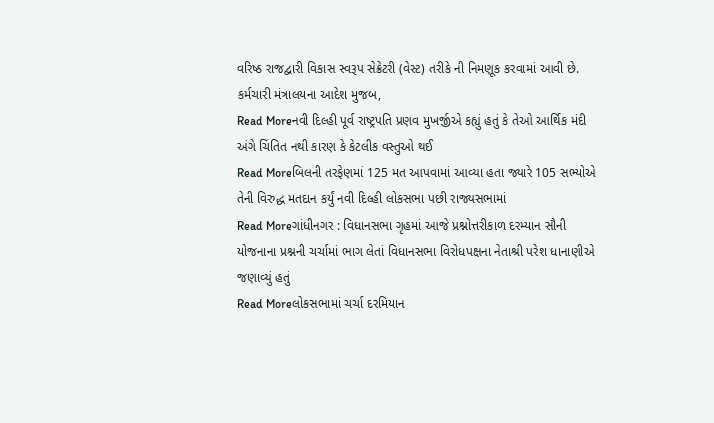વરિષ્ઠ રાજદ્વારી વિકાસ સ્વરૂપ સેક્રેટરી (વેસ્ટ) તરીકે ની નિમણૂક કરવામાં આવી છે. કર્મચારી મંત્રાલયના આદેશ મુજબ,
Read Moreનવી દિલ્હી પૂર્વ રાષ્ટ્રપતિ પ્રણવ મુખર્જીએ કહ્યું હતું કે તેઓ આર્થિક મંદી અંગે ચિંતિત નથી કારણ કે કેટલીક વસ્તુઓ થઈ
Read Moreબિલની તરફેણમાં 125 મત આપવામાં આવ્યા હતા જ્યારે 105 સભ્યોએ તેની વિરુદ્ધ મતદાન કર્યું નવી દિલ્હી લોકસભા પછી રાજ્યસભામાં
Read Moreગાંધીનગર : વિધાનસભા ગૃહમાં આજે પ્રશ્નોત્તરીકાળ દરમ્યાન સૌની યોજનાના પ્રશ્નની ચર્ચામાં ભાગ લેતાં વિધાનસભા વિરોધપક્ષના નેતાશ્રી પરેશ ધાનાણીએ જણાવ્યું હતું
Read Moreલોકસભામાં ચર્ચા દરમિયાન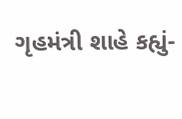ગૃહમંત્રી શાહે કહ્યું-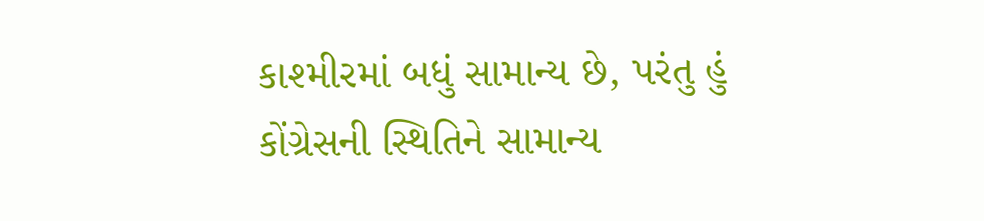કાશ્મીરમાં બધું સામાન્ય છે, પરંતુ હું કોંગ્રેસની સ્થિતિને સામાન્ય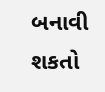બનાવી શકતો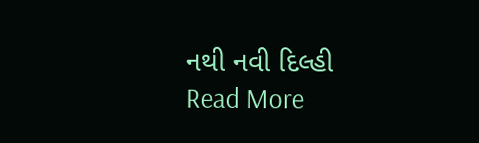નથી નવી દિલ્હી
Read More